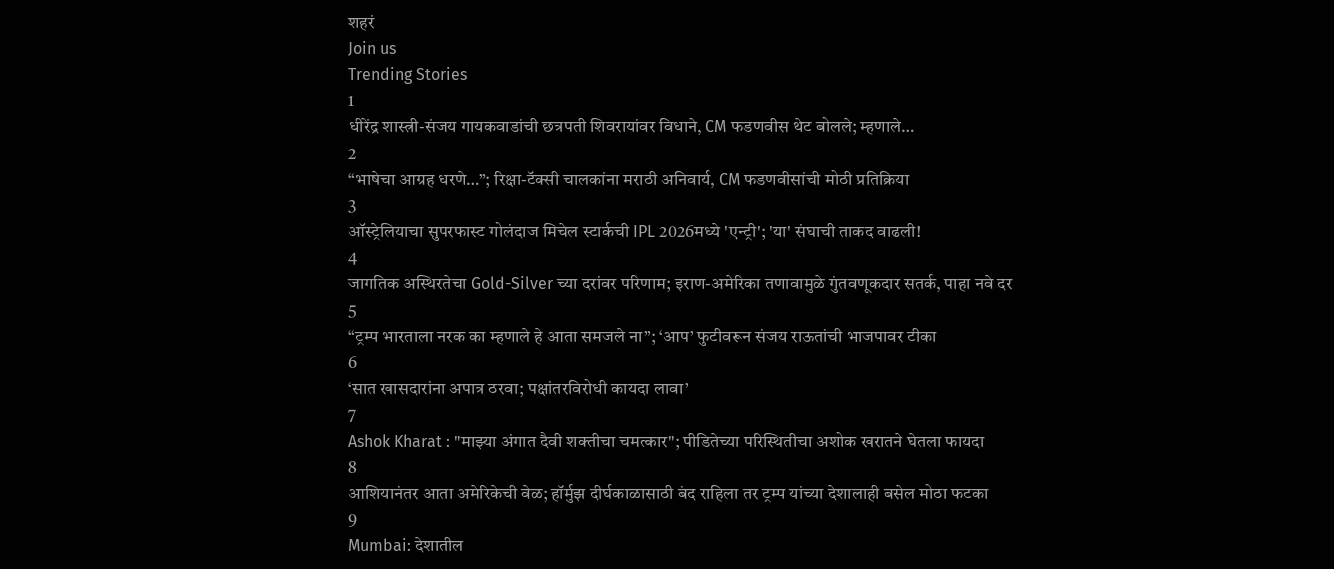शहरं
Join us
Trending Stories
1
धीरेंद्र शास्त्री-संजय गायकवाडांची छत्रपती शिवरायांवर विधाने, CM फडणवीस थेट बोलले; म्हणाले…
2
“भाषेचा आग्रह धरणे…”; रिक्षा-टॅक्सी चालकांना मराठी अनिवार्य, CM फडणवीसांची मोठी प्रतिक्रिया
3
ऑस्ट्रेलियाचा सुपरफास्ट गोलंदाज मिचेल स्टार्कची IPL 2026मध्ये 'एन्ट्री'; 'या' संघाची ताकद वाढली!
4
जागतिक अस्थिरतेचा Gold-Silver च्या दरांवर परिणाम; इराण-अमेरिका तणावामुळे गुंतवणूकदार सतर्क, पाहा नवे दर
5
“ट्रम्प भारताला नरक का म्हणाले हे आता समजले ना”; ‘आप’ फुटीवरून संजय राऊतांची भाजपावर टीका
6
‘सात खासदारांना अपात्र ठरवा; पक्षांतरविरोधी कायदा लावा’
7
Ashok Kharat : "माझ्या अंगात दैवी शक्तीचा चमत्कार"; पीडितेच्या परिस्थितीचा अशोक खरातने घेतला फायदा
8
आशियानंतर आता अमेरिकेची वेळ; हॉर्मुझ दीर्घकाळासाठी बंद राहिला तर ट्रम्प यांच्या देशालाही बसेल मोठा फटका
9
Mumbai: देशातील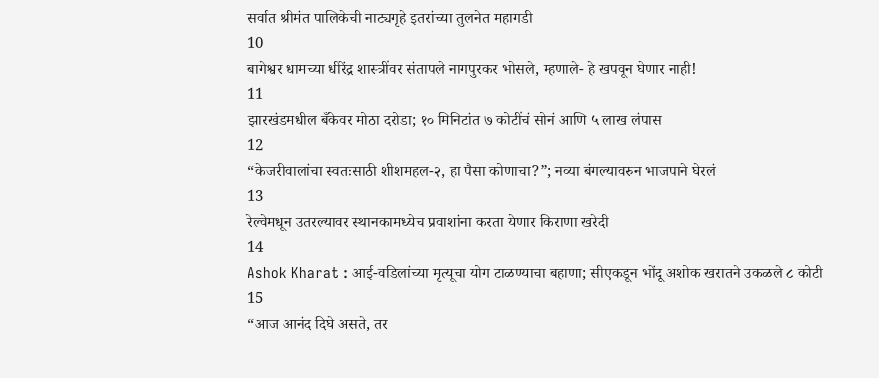सर्वात श्रीमंत पालिकेची नाट्यगृहे इतरांच्या तुलनेत महागडी
10
बागेश्वर धामच्या धीरेंद्र शास्त्रींवर संतापले नागपुरकर भोसले, म्हणाले- हे खपवून घेणार नाही!
11
झारखंडमधील बँकेवर मोठा दरोडा; १० मिनिटांत ७ कोटींचं सोनं आणि ५ लाख लंपास
12
“केजरीवालांचा स्वतःसाठी शीशमहल-२, हा पैसा कोणाचा?”; नव्या बंगल्यावरुन भाजपाने घेरलं
13
रेल्वेमधून उतरल्यावर स्थानकामध्येच प्रवाशांना करता येणार किराणा खरेदी
14
Ashok Kharat : आई-वडिलांच्या मृत्यूचा योग टाळण्याचा बहाणा; सीएकडून भोंदू अशोक खरातने उकळले ८ कोटी
15
“आज आनंद दिघे असते, तर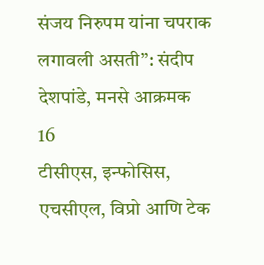संजय निरुपम यांना चपराक लगावली असती”: संदीप देशपांडे, मनसे आक्रमक
16
टीसीएस, इन्‍फोसिस, एचसीएल, विप्रो आणि टेक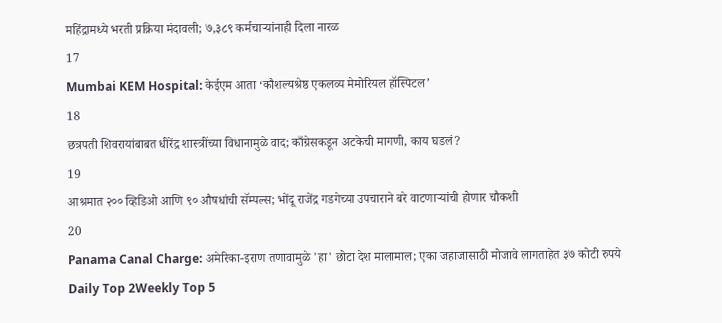महिंद्रामध्ये भरती प्रक्रिया मंदावली; ७,३८९ कर्मचाऱ्यांनाही दिला नारळ
17
Mumbai KEM Hospital: केईएम आता ‘कौशल्यश्रेष्ठ एकलव्य मेमोरियल हॉस्पिटल’
18
छत्रपती शिवरायांबाबत धीरेंद्र शास्त्रींच्या विधानामुळे वाद; काँग्रेसकडून अटकेची मागणी, काय घडलं?
19
आश्रमात २०० व्हिडिओ आणि ९० औषधांची सॅम्पल्स; भोंदू राजेंद्र गडगेच्या उपचाराने बरे वाटणाऱ्यांची होणार चौकशी
20
Panama Canal Charge: अमेरिका-इराण तणावामुळे 'हा' छोटा देश मालामाल; एका जहाजासाठी मोजावे लागताहेत ३७ कोटी रुपये
Daily Top 2Weekly Top 5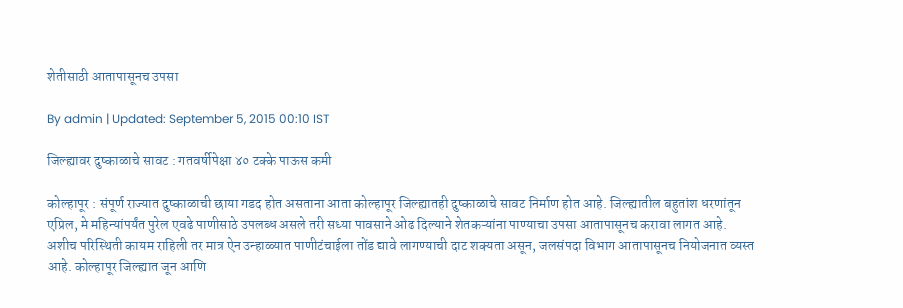शेतीसाठी आतापासूनच उपसा

By admin | Updated: September 5, 2015 00:10 IST

जिल्ह्यावर दुष्काळाचे सावट : गतवर्षीपेक्षा ४० टक्के पाऊस कमी

कोल्हापूर : संपूर्ण राज्यात दुष्काळाची छाया गडद होत असताना आता कोल्हापूर जिल्ह्यातही दुष्काळाचे सावट निर्माण होत आहे. जिल्ह्यातील बहुतांश धरणांतून एप्रिल, मे महिन्यांपर्यंत पुरेल एवढे पाणीसाठे उपलब्ध असले तरी सध्या पावसाने ओढ दिल्याने शेतकऱ्यांना पाण्याचा उपसा आतापासूनच करावा लागत आहे. अशीच परिस्थिती कायम राहिली तर मात्र ऐन उन्हाळ्यात पाणीटंचाईला तोंड द्यावे लागण्याची दाट शक्यता असून, जलसंपदा विभाग आतापासूनच नियोजनात व्यस्त आहे. कोल्हापूर जिल्ह्यात जून आणि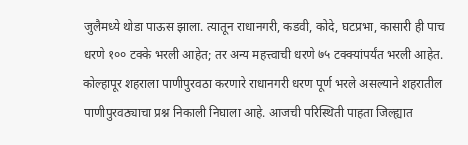जुलैमध्ये थोडा पाऊस झाला. त्यातून राधानगरी, कडवी, कोदे, घटप्रभा, कासारी ही पाच धरणे १०० टक्के भरली आहेत; तर अन्य महत्त्वाची धरणे ७५ टक्क्यांपर्यंत भरली आहेत. कोल्हापूर शहराला पाणीपुरवठा करणारे राधानगरी धरण पूर्ण भरले असल्याने शहरातील पाणीपुरवठ्याचा प्रश्न निकाली निघाला आहे. आजची परिस्थिती पाहता जिल्ह्यात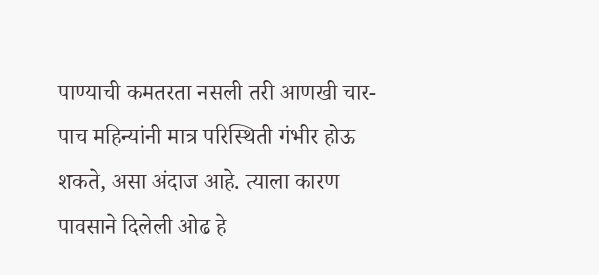पाण्याची कमतरता नसली तरी आणखी चार-पाच महिन्यांनी मात्र परिस्थिती गंभीर होऊ शकते, असा अंदाज आहे. त्याला कारण पावसाने दिलेली ओढ हे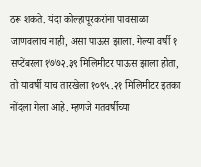ठरू शकते. यंदा कोल्हापूरकरांना पावसाळा जाणवलाच नाही, असा पाऊस झाला. गेल्या वर्षी १ सप्टेंबरला १७७२.३९ मिलिमीटर पाऊस झाला होता, तो यावर्षी याच तारखेला १०९५.२१ मिलिमीटर इतका नोंदला गेला आहे. म्हणजे गतवर्षीच्या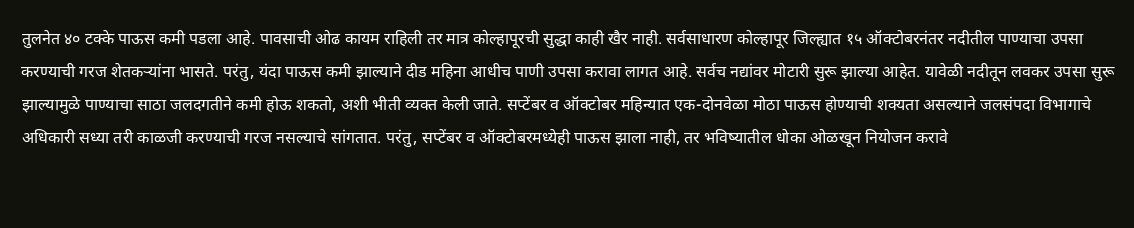तुलनेत ४० टक्के पाऊस कमी पडला आहे. पावसाची ओढ कायम राहिली तर मात्र कोल्हापूरची सुद्धा काही खैर नाही. सर्वसाधारण कोल्हापूर जिल्ह्यात १५ ऑक्टोबरनंतर नदीतील पाण्याचा उपसा करण्याची गरज शेतकऱ्यांना भासते. परंतु, यंदा पाऊस कमी झाल्याने दीड महिना आधीच पाणी उपसा करावा लागत आहे. सर्वच नद्यांवर मोटारी सुरू झाल्या आहेत. यावेळी नदीतून लवकर उपसा सुरू झाल्यामुळे पाण्याचा साठा जलदगतीने कमी होऊ शकतो, अशी भीती व्यक्त केली जाते. सप्टेंबर व ऑक्टोबर महिन्यात एक-दोनवेळा मोठा पाऊस होण्याची शक्यता असल्याने जलसंपदा विभागाचे अधिकारी सध्या तरी काळजी करण्याची गरज नसल्याचे सांगतात. परंतु, सप्टेंबर व ऑक्टोबरमध्येही पाऊस झाला नाही, तर भविष्यातील धोका ओळखून नियोजन करावे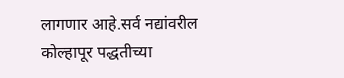लागणार आहे.सर्व नद्यांवरील कोल्हापूर पद्धतीच्या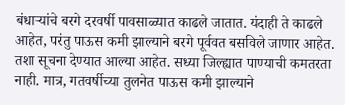बंधाऱ्यांचे बरगे दरवर्षी पावसाळ्यात काढले जातात. यंदाही ते काढले आहेत, परंतु पाऊस कमी झाल्याने बरगे पूर्ववत बसविले जाणार आहेत. तशा सूचना देण्यात आल्या आहेत. सध्या जिल्ह्यात पाण्याची कमतरता नाही. मात्र, गतवर्षीच्या तुलनेत पाऊस कमी झाल्याने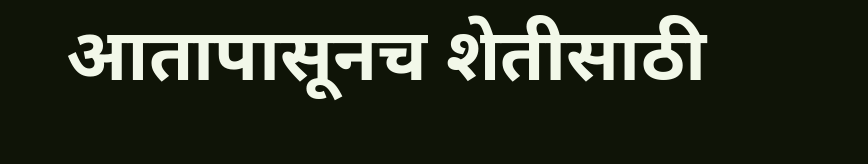आतापासूनच शेतीसाठी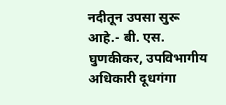नदीतून उपसा सुरू आहे.- बी. एस. घुणकीकर, उपविभागीय अधिकारी दूधगंगा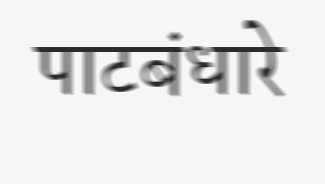पाटबंधारे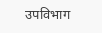उपविभाग